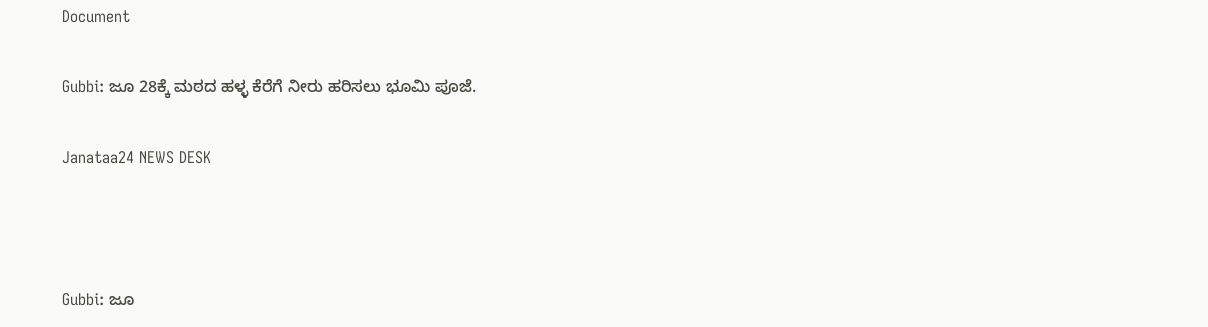Document

Gubbi: ಜೂ 28ಕ್ಕೆ ಮಠದ ಹಳ್ಳ ಕೆರೆಗೆ ನೀರು ಹರಿಸಲು ಭೂಮಿ ಪೂಜೆ.

Janataa24 NEWS DESK



Gubbi: ಜೂ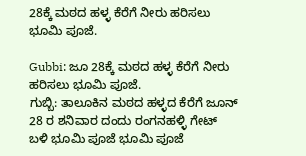28ಕ್ಕೆ ಮಠದ ಹಳ್ಳ ಕೆರೆಗೆ ನೀರು ಹರಿಸಲು ಭೂಮಿ ಪೂಜೆ.

Gubbi: ಜೂ 28ಕ್ಕೆ ಮಠದ ಹಳ್ಳ ಕೆರೆಗೆ ನೀರು ಹರಿಸಲು ಭೂಮಿ ಪೂಜೆ.
ಗುಬ್ಬಿ: ತಾಲೂಕಿನ ಮಠದ ಹಳ್ಳದ ಕೆರೆಗೆ ಜೂನ್ 28 ರ ಶನಿವಾರ ದಂದು ರಂಗನಹಳ್ಳಿ ಗೇಟ್ ಬಳಿ ಭೂಮಿ ಪೂಜೆ ಭೂಮಿ ಪೂಜೆ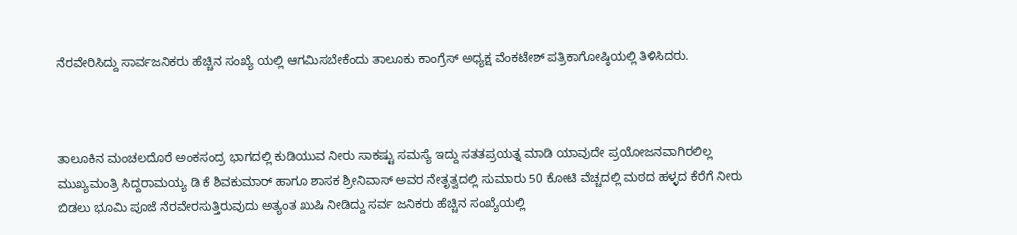ನೆರವೇರಿಸಿದ್ದು ಸಾರ್ವಜನಿಕರು ಹೆಚ್ಚಿನ ಸಂಖ್ಯೆ ಯಲ್ಲಿ ಆಗಮಿಸಬೇಕೆಂದು ತಾಲೂಕು ಕಾಂಗ್ರೆಸ್ ಅಧ್ಯಕ್ಷ ವೆಂಕಟೇಶ್ ಪತ್ರಿಕಾಗೋಷ್ಠಿಯಲ್ಲಿ ತಿಳಿಸಿದರು.



ತಾಲೂಕಿನ ಮಂಚಲದೊರೆ ಅಂಕಸಂದ್ರ ಭಾಗದಲ್ಲಿ ಕುಡಿಯುವ ನೀರು ಸಾಕಷ್ಟು ಸಮಸ್ಯೆ ಇದ್ದು ಸತತಪ್ರಯತ್ನ ಮಾಡಿ ಯಾವುದೇ ಪ್ರಯೋಜನವಾಗಿರಲಿಲ್ಲ ಮುಖ್ಯಮಂತ್ರಿ ಸಿದ್ದರಾಮಯ್ಯ ಡಿ ಕೆ ಶಿವಕುಮಾರ್ ಹಾಗೂ ಶಾಸಕ ಶ್ರೀನಿವಾಸ್ ಅವರ ನೇತೃತ್ವದಲ್ಲಿ ಸುಮಾರು 50 ಕೋಟಿ ವೆಚ್ಚದಲ್ಲಿ ಮಠದ ಹಳ್ಳದ ಕೆರೆಗೆ ನೀರು ಬಿಡಲು ಭೂಮಿ ಪೂಜೆ ನೆರವೇರಸುತ್ತಿರುವುದು ಅತ್ಯಂತ ಖುಷಿ ನೀಡಿದ್ದು ಸರ್ವ ಜನಿಕರು ಹೆಚ್ಚಿನ ಸಂಖ್ಯೆಯಲ್ಲಿ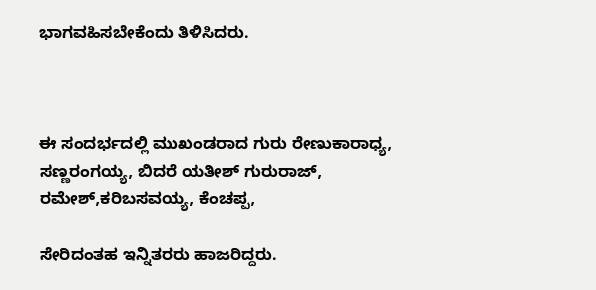ಭಾಗವಹಿಸಬೇಕೆಂದು ತಿಳಿಸಿದರು.



ಈ ಸಂದರ್ಭದಲ್ಲಿ ಮುಖಂಡರಾದ ಗುರು ರೇಣುಕಾರಾಧ್ಯ, ಸಣ್ಣರಂಗಯ್ಯ, ಬಿದರೆ ಯತೀಶ್ ಗುರುರಾಜ್, ರಮೇಶ್,ಕರಿಬಸವಯ್ಯ, ಕೆಂಚಪ್ಪ,

ಸೇರಿದಂತಹ ಇನ್ನಿತರರು ಹಾಜರಿದ್ದರು.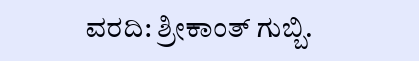ವರದಿ: ಶ್ರೀಕಾಂತ್ ಗುಬ್ಬಿ.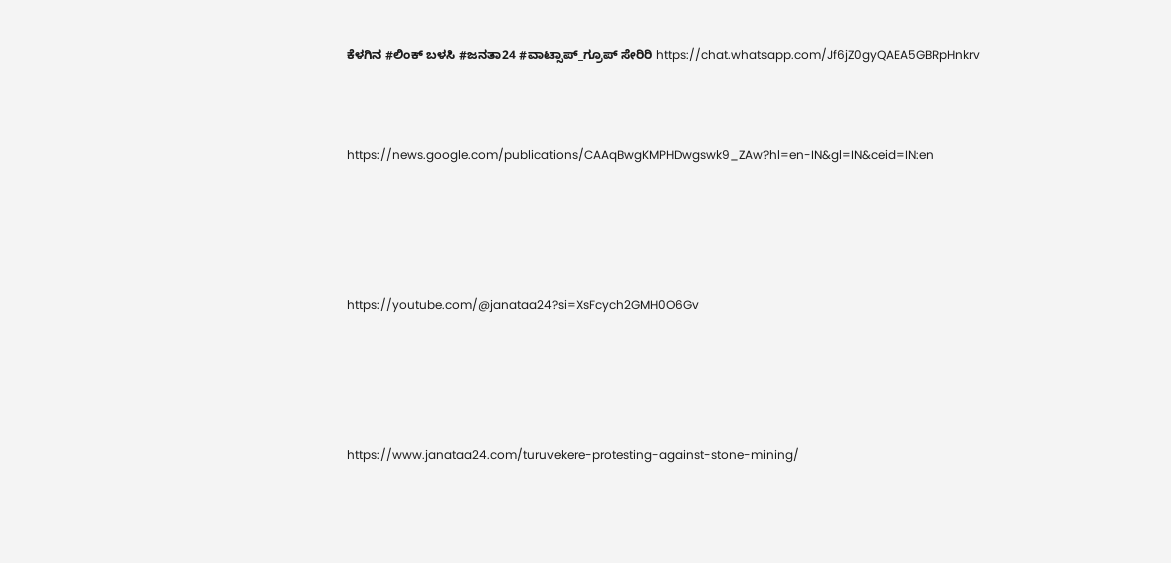ಕೆಳಗಿನ #ಲಿಂಕ್ ಬಳಸಿ #ಜನತಾ24 #ವಾಟ್ಸಾಪ್_ಗ್ರೂಪ್ ಸೇರಿರಿ https://chat.whatsapp.com/Jf6jZ0gyQAEA5GBRpHnkrv



https://news.google.com/publications/CAAqBwgKMPHDwgswk9_ZAw?hl=en-IN&gl=IN&ceid=IN:en





https://youtube.com/@janataa24?si=XsFcych2GMH0O6Gv





https://www.janataa24.com/turuvekere-protesting-against-stone-mining/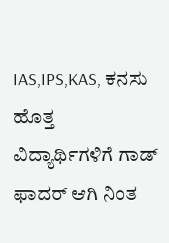IAS,IPS,KAS, ಕನಸು ಹೊತ್ತ ವಿದ್ಯಾರ್ಥಿಗಳಿಗೆ ಗಾಡ್ ಫಾದರ್ ಆಗಿ ನಿಂತ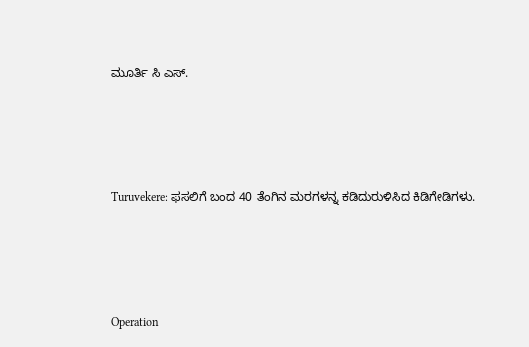ಮೂರ್ತಿ ಸಿ ಎಸ್.





Turuvekere: ಫಸಲಿಗೆ ಬಂದ 40 ತೆಂಗಿನ ಮರಗಳನ್ನ ಕಡಿದುರುಳಿಸಿದ ಕಿಡಿಗೇಡಿಗಳು.





Operation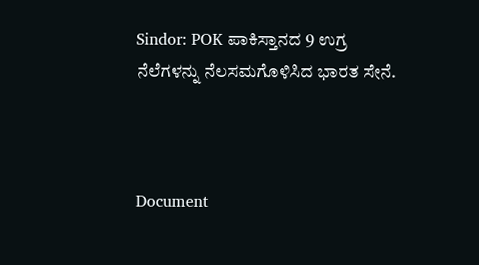Sindor: POK ಪಾಕಿಸ್ತಾನದ 9 ಉಗ್ರ ನೆಲೆಗಳನ್ನು ನೆಲಸಮಗೊಳಿಸಿದ ಭಾರತ ಸೇನೆ.



Document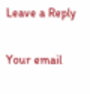Leave a Reply

Your email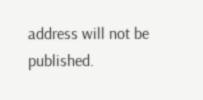address will not be published.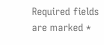Required fields are marked *